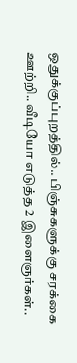ஒதுக்குப்புறத்தில்.. பிஞ்சுகளுக்கு சரக்கை ஊற்றி.. வீடியோ எடுத்த 2 இளைஞர்கள்..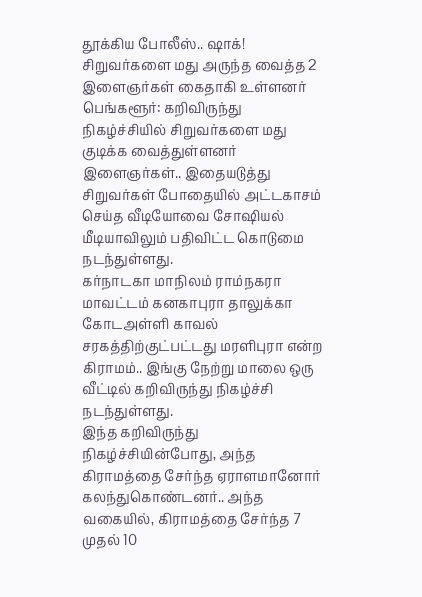தூக்கிய போலீஸ்.. ஷாக்!
சிறுவர்களை மது அருந்த வைத்த 2 இளைஞர்கள் கைதாகி உள்ளனர்
பெங்களூர்: கறிவிருந்து நிகழ்ச்சியில் சிறுவர்களை மது குடிக்க வைத்துள்ளனர் இளைஞர்கள்.. இதையடுத்து சிறுவர்கள் போதையில் அட்டகாசம் செய்த வீடியோவை சோஷியல் மீடியாவிலும் பதிவிட்ட கொடுமை நடந்துள்ளது.
கர்நாடகா மாநிலம் ராம்நகரா மாவட்டம் கனகாபுரா தாலுக்கா கோடஅள்ளி காவல் சரகத்திற்குட்பட்டது மரளிபுரா என்ற கிராமம்.. இங்கு நேற்று மாலை ஒரு வீட்டில் கறிவிருந்து நிகழ்ச்சி நடந்துள்ளது.
இந்த கறிவிருந்து நிகழ்ச்சியின்போது, அந்த கிராமத்தை சேர்ந்த ஏராளமானோர் கலந்துகொண்டனர்.. அந்த வகையில், கிராமத்தை சேர்ந்த 7 முதல் 10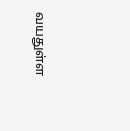வயதுள்ள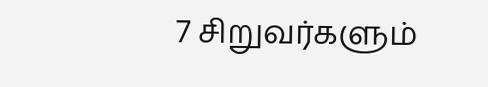7 சிறுவர்களும்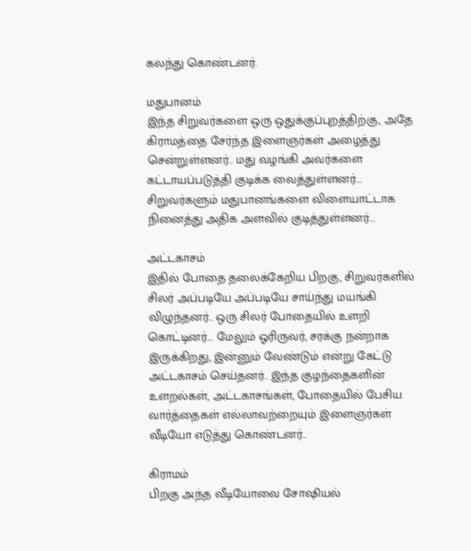கலந்து கொண்டனர்.

மதுபானம்
இந்த சிறுவர்களை ஒரு ஒதுக்குப்புறத்திற்கு, அதே கிராமத்தை சேர்ந்த இளைஞர்கள் அழைத்து சென்றுள்ளனர்.. மது வழங்கி அவர்களை கட்டாயப்படுத்தி குடிக்க வைத்துள்ளனர்... சிறுவர்களும் மதுபானங்களை விளையாட்டாக நினைத்து அதிக அளவில் குடித்துள்ளனர்...

அட்டகாசம்
இதில் போதை தலைக்கேறிய பிறகு, சிறுவர்களில் சிலர் அப்படியே அப்படியே சாய்ந்து மயங்கி விழுந்தனர்.. ஒரு சிலர் போதையில் உளறி கொட்டினர்... மேலும் ஓரிருவர், சரக்கு நன்றாக இருக்கிறது, இன்னும் வேண்டும் என்று கேட்டு அட்டகாசம் செய்தனர்.. இந்த குழந்தைகளின் உளறல்கள், அட்டகாசங்கள், போதையில் பேசிய வார்த்தைகள் எல்லாவற்றையும் இளைஞர்கள் வீடியோ எடுத்து கொண்டனர்..

கிராமம்
பிறகு அந்த வீடியோவை சோஷியல்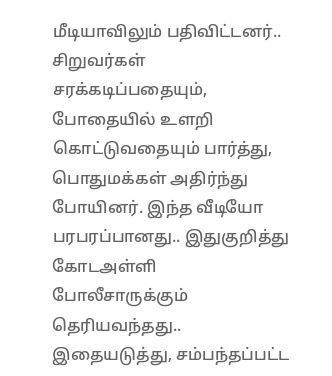மீடியாவிலும் பதிவிட்டனர்.. சிறுவர்கள் சரக்கடிப்பதையும், போதையில் உளறி கொட்டுவதையும் பார்த்து, பொதுமக்கள் அதிர்ந்து போயினர். இந்த வீடியோ பரபரப்பானது.. இதுகுறித்து கோடஅள்ளி போலீசாருக்கும் தெரியவந்தது.. இதையடுத்து, சம்பந்தப்பட்ட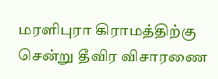மரளிபுரா கிராமத்திற்கு சென்று தீவிர விசாரணை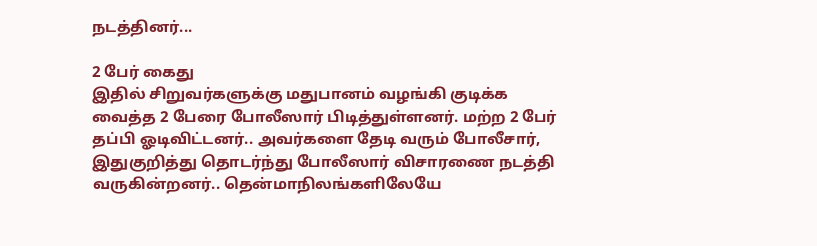நடத்தினர்...

2 பேர் கைது
இதில் சிறுவர்களுக்கு மதுபானம் வழங்கி குடிக்க வைத்த 2 பேரை போலீஸார் பிடித்துள்ளனர். மற்ற 2 பேர் தப்பி ஓடிவிட்டனர்.. அவர்களை தேடி வரும் போலீசார், இதுகுறித்து தொடர்ந்து போலீஸார் விசாரணை நடத்தி வருகின்றனர்.. தென்மாநிலங்களிலேயே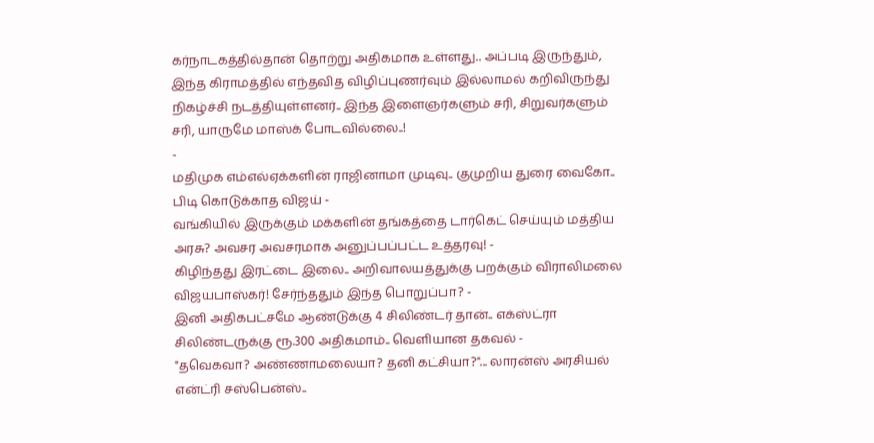கர்நாடகத்தில்தான் தொற்று அதிகமாக உள்ளது.. அப்படி இருந்தும், இந்த கிராமத்தில் எந்தவித விழிப்புணர்வும் இல்லாமல் கறிவிருந்து நிகழ்ச்சி நடத்தியுள்ளனர்.. இந்த இளைஞர்களும் சரி, சிறுவர்களும் சரி, யாருமே மாஸ்க் போடவில்லை..!
-
மதிமுக எம்எல்ஏக்களின் ராஜினாமா முடிவு.. குமுறிய துரை வைகோ.. பிடி கொடுக்காத விஜய் -
வங்கியில் இருக்கும் மக்களின் தங்கத்தை டார்கெட் செய்யும் மத்திய அரசு? அவசர அவசரமாக அனுப்பப்பட்ட உத்தரவு! -
கிழிந்தது இரட்டை இலை.. அறிவாலயத்துக்கு பறக்கும் விராலிமலை விஜயபாஸ்கர்! சேர்ந்ததும் இந்த பொறுப்பா? -
இனி அதிகபட்சமே ஆண்டுக்கு 4 சிலிண்டர் தான்.. எக்ஸ்ட்ரா சிலிண்டருக்கு ரூ.300 அதிகமாம்.. வெளியான தகவல் -
"தவெகவா? அண்ணாமலையா? தனி கட்சியா?"... லாரன்ஸ் அரசியல் என்ட்ரி சஸ்பென்ஸ்..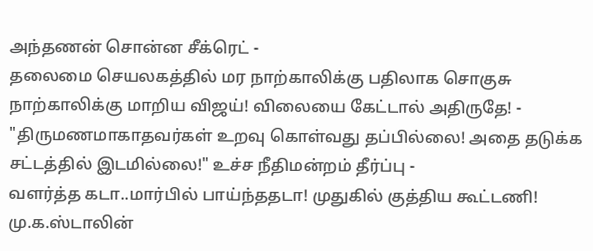அந்தணன் சொன்ன சீக்ரெட் -
தலைமை செயலகத்தில் மர நாற்காலிக்கு பதிலாக சொகுசு நாற்காலிக்கு மாறிய விஜய்! விலையை கேட்டால் அதிருதே! -
"திருமணமாகாதவர்கள் உறவு கொள்வது தப்பில்லை! அதை தடுக்க சட்டத்தில் இடமில்லை!" உச்ச நீதிமன்றம் தீர்ப்பு -
வளர்த்த கடா..மார்பில் பாய்ந்ததடா! முதுகில் குத்திய கூட்டணி! மு.க.ஸ்டாலின்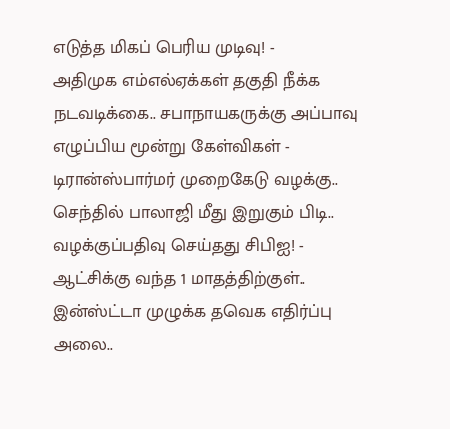எடுத்த மிகப் பெரிய முடிவு! -
அதிமுக எம்எல்ஏக்கள் தகுதி நீக்க நடவடிக்கை.. சபாநாயகருக்கு அப்பாவு எழுப்பிய மூன்று கேள்விகள் -
டிரான்ஸ்பார்மர் முறைகேடு வழக்கு.. செந்தில் பாலாஜி மீது இறுகும் பிடி.. வழக்குப்பதிவு செய்தது சிபிஐ! -
ஆட்சிக்கு வந்த 1 மாதத்திற்குள்.. இன்ஸ்ட்டா முழுக்க தவெக எதிர்ப்பு அலை..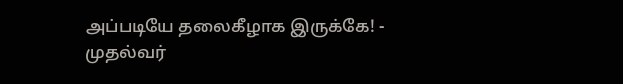அப்படியே தலைகீழாக இருக்கே! -
முதல்வர்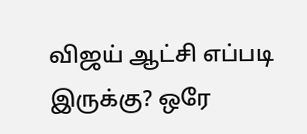விஜய் ஆட்சி எப்படி இருக்கு? ஒரே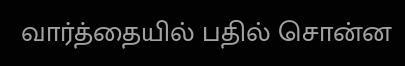வார்த்தையில் பதில் சொன்ன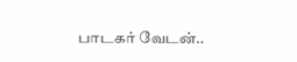பாடகர் வேடன்..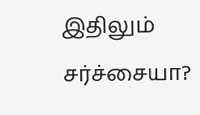இதிலும் சர்ச்சையா?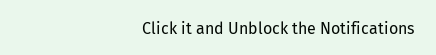Click it and Unblock the Notifications